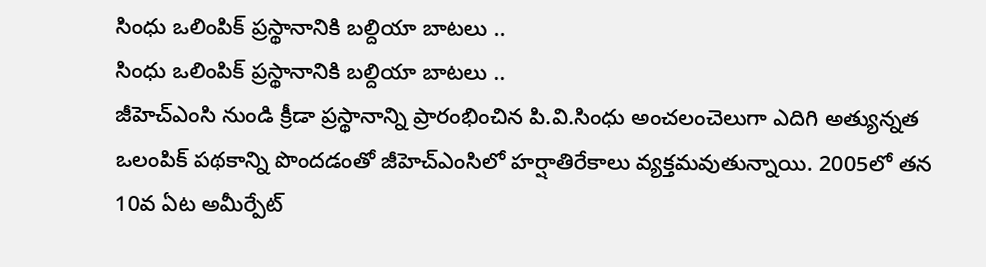సింధు ఒలింపిక్ ప్రస్థానానికి బల్దియా బాటలు ..
సింధు ఒలింపిక్ ప్రస్థానానికి బల్దియా బాటలు ..
జీహెచ్ఎంసి నుండి క్రీడా ప్రస్థానాన్ని ప్రారంభించిన పి.వి.సింధు అంచలంచెలుగా ఎదిగి అత్యున్నత ఒలంపిక్ పథకాన్ని పొందడంతో జీహెచ్ఎంసిలో హర్షాతిరేకాలు వ్యక్తమవుతున్నాయి. 2005లో తన 10వ ఏట అమీర్పేట్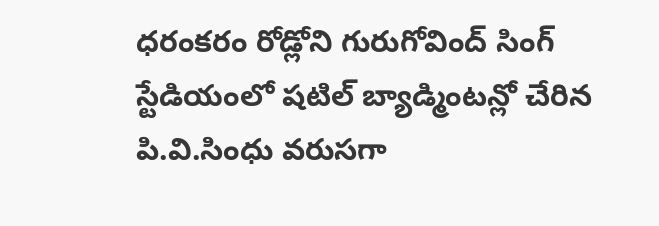ధరంకరం రోడ్లోని గురుగోవింద్ సింగ్ స్టేడియంలో షటిల్ బ్యాడ్మింటన్లో చేరిన పి.వి.సింధు వరుసగా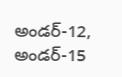అండర్-12, అండర్-15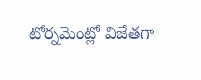టోర్నమెంట్లో విజేతగా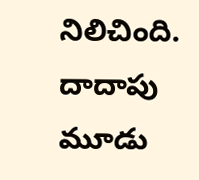నిలిచింది. దాదాపు మూడు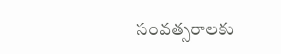సంవత్సరాలకు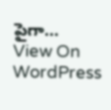పైగా…
View On WordPress